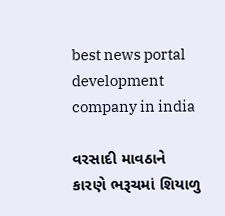best news portal development company in india

વરસાદી માવઠાને કારણે ભરૂચમાં શિયાળુ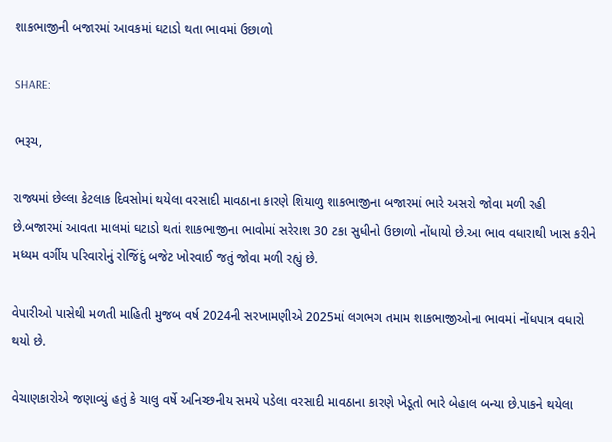શાકભાજીની બજારમાં આવકમાં ઘટાડો થતા ભાવમાં ઉછાળો

SHARE:

ભરૂચ,

રાજ્યમાં છેલ્લા કેટલાક દિવસોમાં થયેલા વરસાદી માવઠાના કારણે શિયાળુ શાકભાજીના બજારમાં ભારે અસરો જોવા મળી રહી છે.બજારમાં આવતા માલમાં ઘટાડો થતાં શાકભાજીના ભાવોમાં સરેરાશ 30 ટકા સુધીનો ઉછાળો નોંધાયો છે.આ ભાવ વધારાથી ખાસ કરીને મધ્યમ વર્ગીય પરિવારોનું રોજિંદું બજેટ ખોરવાઈ જતું જોવા મળી રહ્યું છે.

વેપારીઓ પાસેથી મળતી માહિતી મુજબ વર્ષ 2024ની સરખામણીએ 2025માં લગભગ તમામ શાકભાજીઓના ભાવમાં નોંધપાત્ર વધારો થયો છે.

વેચાણકારોએ જણાવ્યું હતું કે ચાલુ વર્ષે અનિચ્છનીય સમયે પડેલા વરસાદી માવઠાના કારણે ખેડૂતો ભારે બેહાલ બન્યા છે.પાકને થયેલા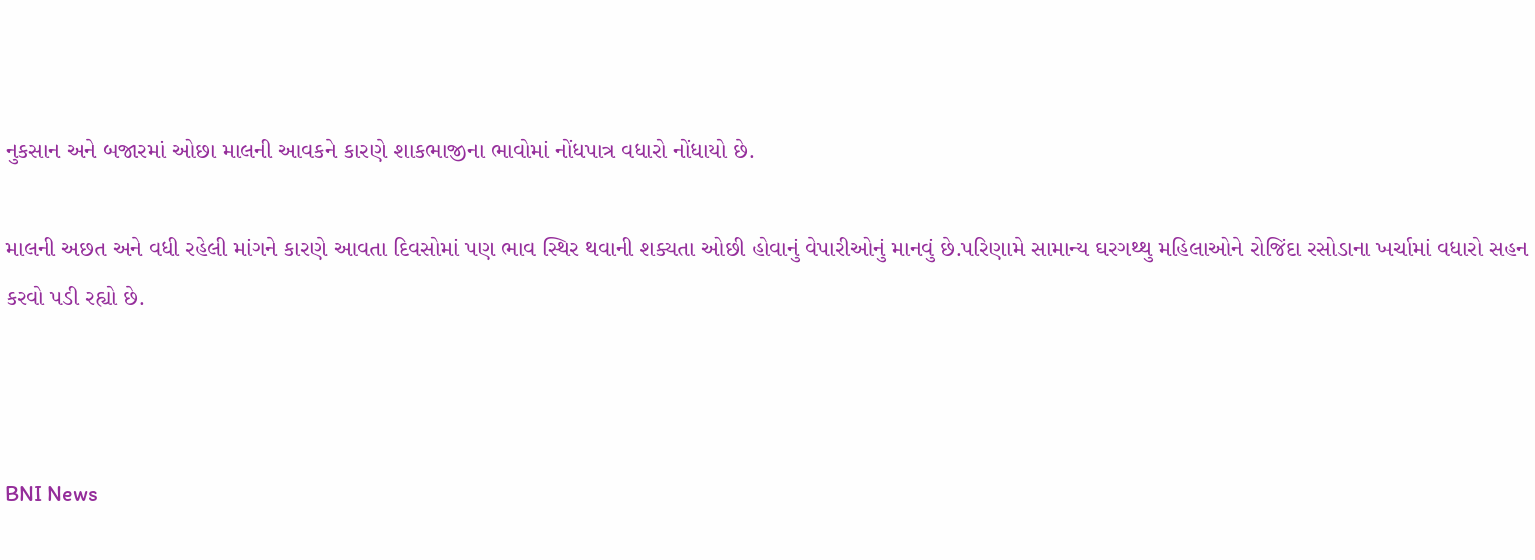નુકસાન અને બજારમાં ઓછા માલની આવકને કારણે શાકભાજીના ભાવોમાં નોંધપાત્ર વધારો નોંધાયો છે.

માલની અછત અને વધી રહેલી માંગને કારણે આવતા દિવસોમાં પણ ભાવ સ્થિર થવાની શક્યતા ઓછી હોવાનું વેપારીઓનું માનવું છે.પરિણામે સામાન્ય ઘરગથ્થુ મહિલાઓને રોજિંદા રસોડાના ખર્ચામાં વધારો સહન કરવો પડી રહ્યો છે.



BNI News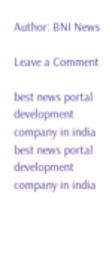Author: BNI News

Leave a Comment

best news portal development company in india
best news portal development company in india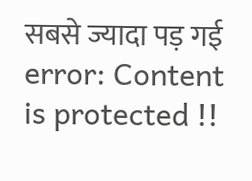सबसे ज्यादा पड़ गई
error: Content is protected !!